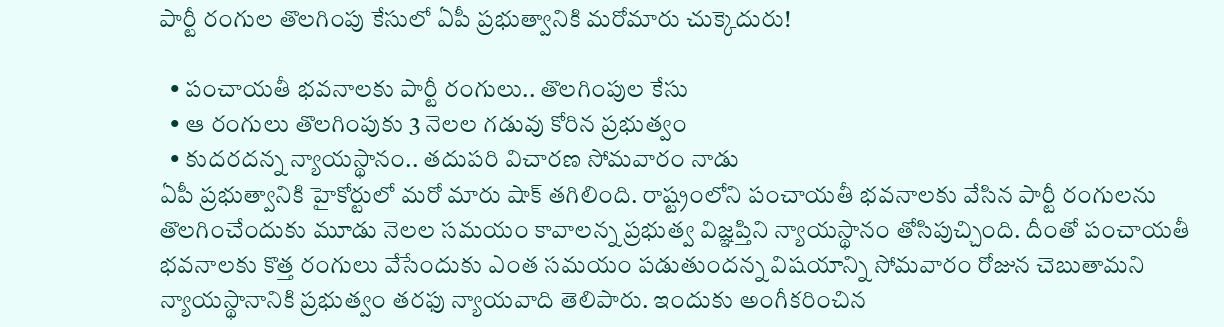పార్టీ రంగుల తొలగింపు కేసులో ఏపీ ప్రభుత్వానికి మరోమారు చుక్కెదురు!

  • పంచాయతీ భవనాలకు పార్టీ రంగులు.. తొలగింపుల కేసు
  • ఆ రంగులు తొలగింపుకు 3 నెలల గడువు కోరిన ప్రభుత్వం
  • కుదరదన్న న్యాయస్థానం.. తదుపరి విచారణ సోమవారం నాడు
ఏపీ ప్రభుత్వానికి హైకోర్టులో మరో మారు షాక్ తగిలింది. రాష్ట్రంలోని పంచాయతీ భవనాలకు వేసిన పార్టీ రంగులను తొలగించేందుకు మూడు నెలల సమయం కావాలన్న ప్రభుత్వ విజ్ఞప్తిని న్యాయస్థానం తోసిపుచ్చింది. దీంతో పంచాయతీ భవనాలకు కొత్త రంగులు వేసేందుకు ఎంత సమయం పడుతుందన్న విషయాన్ని సోమవారం రోజున చెబుతామని న్యాయస్థానానికి ప్రభుత్వం తరఫు న్యాయవాది తెలిపారు. ఇందుకు అంగీకరించిన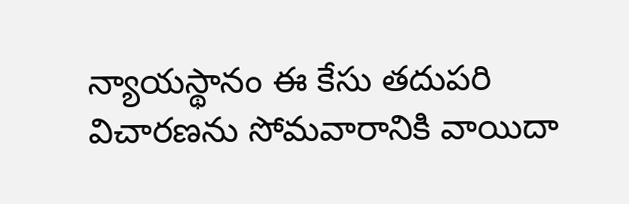న్యాయస్థానం ఈ కేసు తదుపరి విచారణను సోమవారానికి వాయిదా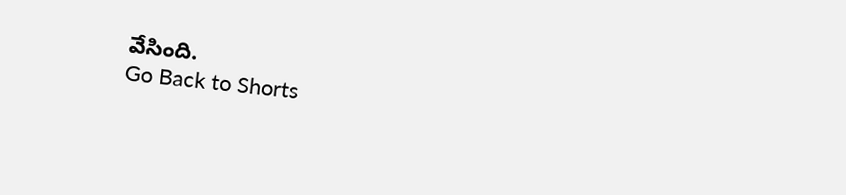వేసింది.
Go Back to Shorts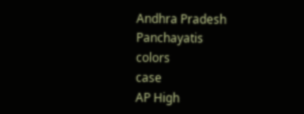Andhra Pradesh
Panchayatis
colors
case
AP High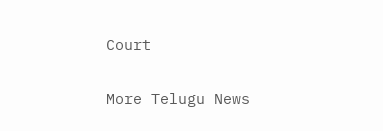Court

More Telugu News